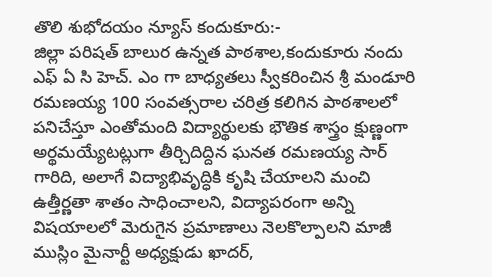తొలి శుభోదయం న్యూస్ కందుకూరు:-
జిల్లా పరిషత్ బాలుర ఉన్నత పాఠశాల,కందుకూరు నందు ఎఫ్ ఏ సి హెచ్. ఎం గా బాధ్యతలు స్వీకరించిన శ్రీ మండూరి రమణయ్య 100 సంవత్సరాల చరిత్ర కలిగిన పాఠశాలలో పనిచేస్తూ ఎంతోమంది విద్యార్థులకు భౌతిక శాస్త్రం క్షుణ్ణంగా అర్థమయ్యేటట్లుగా తీర్చిదిద్దిన ఘనత రమణయ్య సార్ గారిది, అలాగే విద్యాభివృద్ధికి కృషి చేయాలని మంచి ఉత్తీర్ణతా శాతం సాధించాలని, విద్యాపరంగా అన్ని విషయాలలో మెరుగైన ప్రమాణాలు నెలకొల్పాలని మాజీ ముస్లిం మైనార్టీ అధ్యక్షుడు ఖాదర్,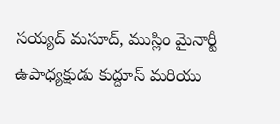సయ్యద్ మసూద్, ముస్లిం మైనార్టీ ఉపాధ్యక్షుడు కుద్దూస్ మరియు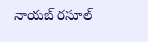నాయబ్ రసూల్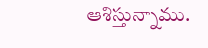ఆశిస్తున్నాము.